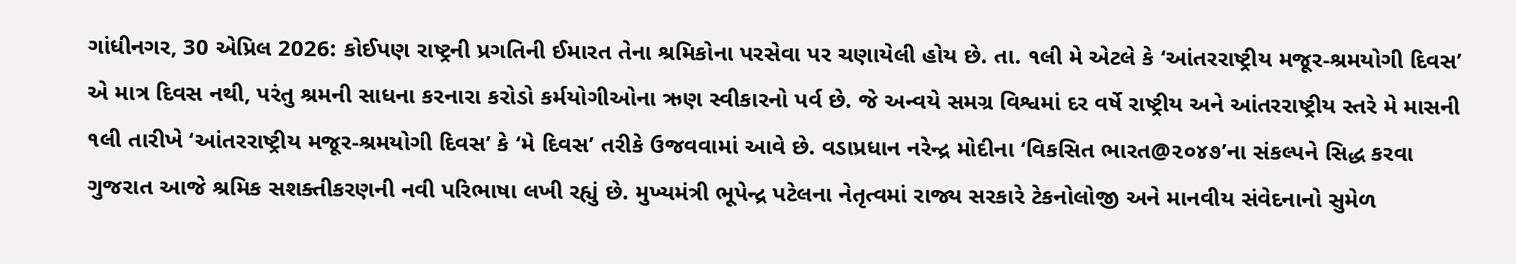ગાંધીનગર, 30 એપ્રિલ 2026: કોઈપણ રાષ્ટ્રની પ્રગતિની ઈમારત તેના શ્રમિકોના પરસેવા પર ચણાયેલી હોય છે. તા. ૧લી મે એટલે કે ‘આંતરરાષ્ટ્રીય મજૂર-શ્રમયોગી દિવસ’ એ માત્ર દિવસ નથી, પરંતુ શ્રમની સાધના કરનારા કરોડો કર્મયોગીઓના ઋણ સ્વીકારનો પર્વ છે. જે અન્વયે સમગ્ર વિશ્વમાં દર વર્ષે રાષ્ટ્રીય અને આંતરરાષ્ટ્રીય સ્તરે મે માસની ૧લી તારીખે ‘આંતરરાષ્ટ્રીય મજૂર-શ્રમયોગી દિવસ’ કે ‘મે દિવસ’ તરીકે ઉજવવામાં આવે છે. વડાપ્રધાન નરેન્દ્ર મોદીના ‘વિકસિત ભારત@૨૦૪૭’ના સંકલ્પને સિદ્ધ કરવા ગુજરાત આજે શ્રમિક સશક્તીકરણની નવી પરિભાષા લખી રહ્યું છે. મુખ્યમંત્રી ભૂપેન્દ્ર પટેલના નેતૃત્વમાં રાજ્ય સરકારે ટેકનોલોજી અને માનવીય સંવેદનાનો સુમેળ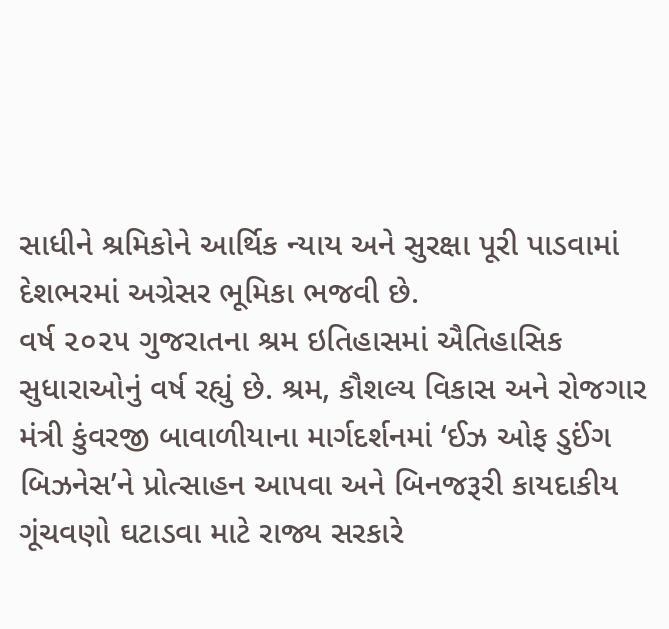સાધીને શ્રમિકોને આર્થિક ન્યાય અને સુરક્ષા પૂરી પાડવામાં દેશભરમાં અગ્રેસર ભૂમિકા ભજવી છે.
વર્ષ ૨૦૨૫ ગુજરાતના શ્રમ ઇતિહાસમાં ઐતિહાસિક સુધારાઓનું વર્ષ રહ્યું છે. શ્રમ, કૌશલ્ય વિકાસ અને રોજગાર મંત્રી કુંવરજી બાવાળીયાના માર્ગદર્શનમાં ‘ઈઝ ઓફ ડુઈંગ બિઝનેસ’ને પ્રોત્સાહન આપવા અને બિનજરૂરી કાયદાકીય ગૂંચવણો ઘટાડવા માટે રાજ્ય સરકારે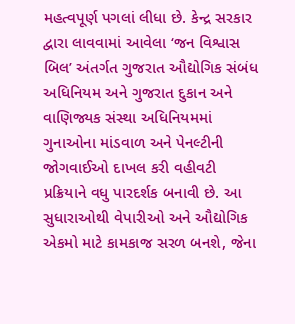મહત્વપૂર્ણ પગલાં લીધા છે. કેન્દ્ર સરકાર દ્વારા લાવવામાં આવેલા ‘જન વિશ્વાસ બિલ’ અંતર્ગત ગુજરાત ઔદ્યોગિક સંબંધ અધિનિયમ અને ગુજરાત દુકાન અને વાણિજ્યક સંસ્થા અધિનિયમમાં ગુનાઓના માંડવાળ અને પેનલ્ટીની જોગવાઈઓ દાખલ કરી વહીવટી પ્રક્રિયાને વધુ પારદર્શક બનાવી છે. આ સુધારાઓથી વેપારીઓ અને ઔદ્યોગિક એકમો માટે કામકાજ સરળ બનશે, જેના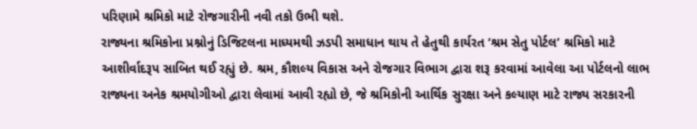પરિણામે શ્રમિકો માટે રોજગારીની નવી તકો ઉભી થશે.
રાજ્યના શ્રમિકોના પ્રશ્નોનું ડિજિટલના માધ્યમથી ઝડપી સમાધાન થાય તે હેતુથી કાર્યરત ‘શ્રમ સેતુ પોર્ટલ’ શ્રમિકો માટે આશીર્વાદરૂપ સાબિત થઈ રહ્યું છે. શ્રમ, કૌશલ્ય વિકાસ અને રોજગાર વિભાગ દ્વારા શરૂ કરવામાં આવેલા આ પોર્ટલનો લાભ રાજ્યના અનેક શ્રમયોગીઓ દ્વારા લેવામાં આવી રહ્યો છે, જે શ્રમિકોની આર્થિક સુરક્ષા અને કલ્યાણ માટે રાજ્ય સરકારની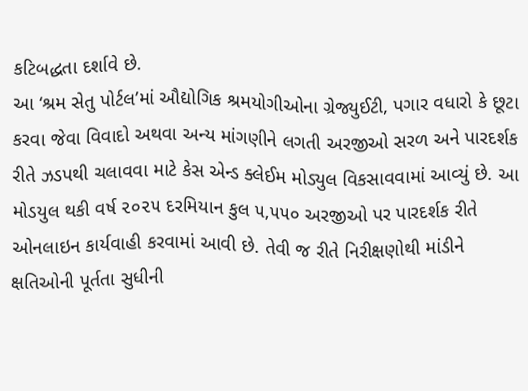કટિબદ્ધતા દર્શાવે છે.
આ ‘શ્રમ સેતુ પોર્ટલ’માં ઔદ્યોગિક શ્રમયોગીઓના ગ્રેજ્યુઈટી, પગાર વધારો કે છૂટા કરવા જેવા વિવાદો અથવા અન્ય માંગણીને લગતી અરજીઓ સરળ અને પારદર્શક રીતે ઝડપથી ચલાવવા માટે કેસ એન્ડ ક્લેઈમ મોડ્યુલ વિકસાવવામાં આવ્યું છે. આ મોડયુલ થકી વર્ષ ૨૦૨૫ દરમિયાન કુલ ૫,૫૫૦ અરજીઓ પર પારદર્શક રીતે ઓનલાઇન કાર્યવાહી કરવામાં આવી છે. તેવી જ રીતે નિરીક્ષણોથી માંડીને ક્ષતિઓની પૂર્તતા સુધીની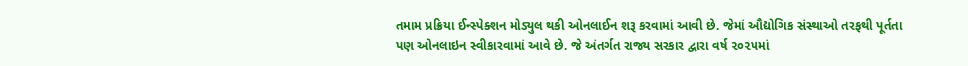તમામ પ્રક્રિયા ઈન્સ્પેક્શન મોડ્યુલ થકી ઓનલાઈન શરૂ કરવામાં આવી છે. જેમાં ઔદ્યોગિક સંસ્થાઓ તરફથી પૂર્તતા પણ ઓનલાઇન સ્વીકારવામાં આવે છે. જે અંતર્ગત રાજ્ય સરકાર દ્વારા વર્ષ ૨૦૨૫માં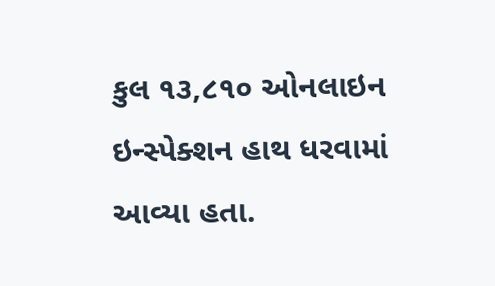કુલ ૧૩,૮૧૦ ઓનલાઇન ઇન્સ્પેક્શન હાથ ધરવામાં આવ્યા હતા.